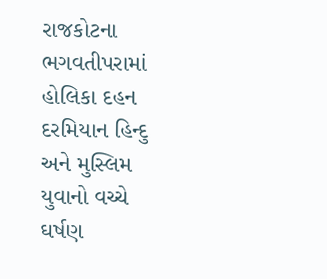રાજકોટના ભગવતીપરામાં હોલિકા દહન દરમિયાન હિન્દુ અને મુસ્લિમ યુવાનો વચ્ચે ઘર્ષણ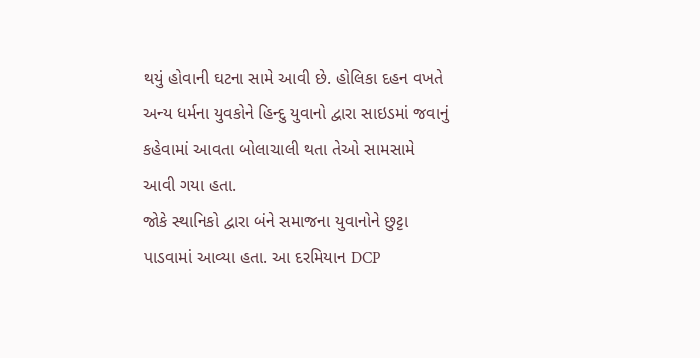થયું હોવાની ઘટના સામે આવી છે. હોલિકા દહન વખતે અન્ય ધર્મના યુવકોને હિન્દુ યુવાનો દ્વારા સાઇડમાં જવાનું કહેવામાં આવતા બોલાચાલી થતા તેઓ સામસામે આવી ગયા હતા.
જોકે સ્થાનિકો દ્વારા બંને સમાજના યુવાનોને છુટ્ટા પાડવામાં આવ્યા હતા. આ દરમિયાન DCP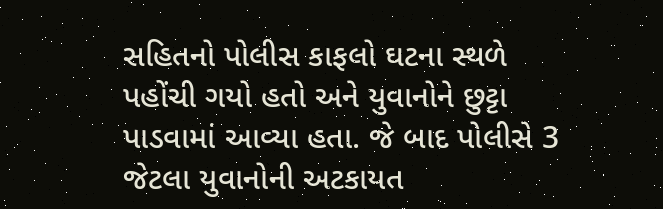સહિતનો પોલીસ કાફલો ઘટના સ્થળે પહોંચી ગયો હતો અને યુવાનોને છુટ્ટા પાડવામાં આવ્યા હતા. જે બાદ પોલીસે 3 જેટલા યુવાનોની અટકાયત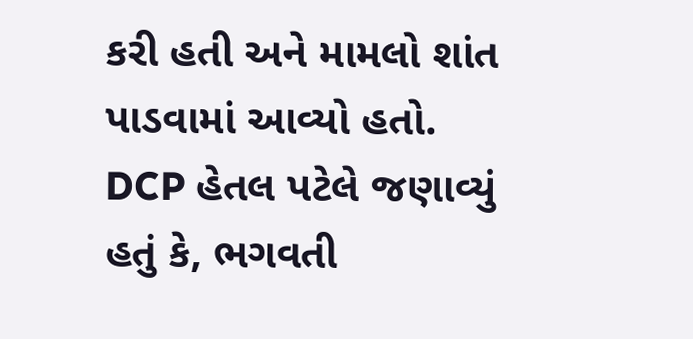કરી હતી અને મામલો શાંત પાડવામાં આવ્યો હતો.
DCP હેતલ પટેલે જણાવ્યું હતું કે, ભગવતી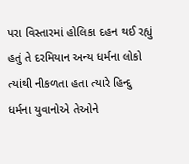પરા વિસ્તારમાં હોલિકા દહન થઈ રહ્યું હતું તે દરમિયાન અન્ય ધર્મના લોકો ત્યાંથી નીકળતા હતા ત્યારે હિન્દુ ધર્મના યુવાનોએ તેઓને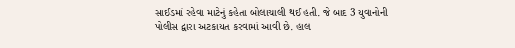સાઈડમાં રહેવા માટેનું કહેતા બોલાચાલી થઈ હતી. જે બાદ 3 યુવાનોની પોલીસ દ્વારા અટકાયત કરવામાં આવી છે. હાલ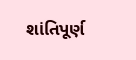શાંતિપૂર્ણ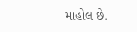માહોલ છે.